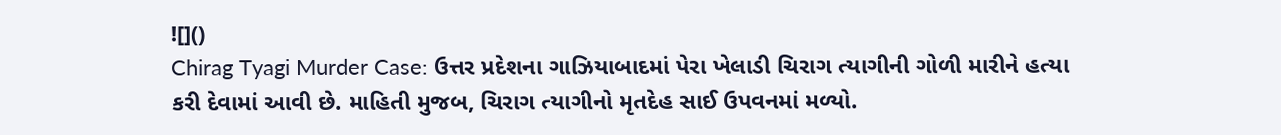![]()
Chirag Tyagi Murder Case: ઉત્તર પ્રદેશના ગાઝિયાબાદમાં પેરા ખેલાડી ચિરાગ ત્યાગીની ગોળી મારીને હત્યા કરી દેવામાં આવી છે. માહિતી મુજબ, ચિરાગ ત્યાગીનો મૃતદેહ સાઈ ઉપવનમાં મળ્યો.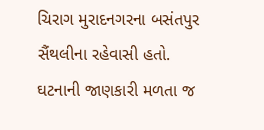ચિરાગ મુરાદનગરના બસંતપુર સૈંથલીના રહેવાસી હતો. ઘટનાની જાણકારી મળતા જ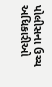પોલીસના ઉચ્ચ અધિકારીઓ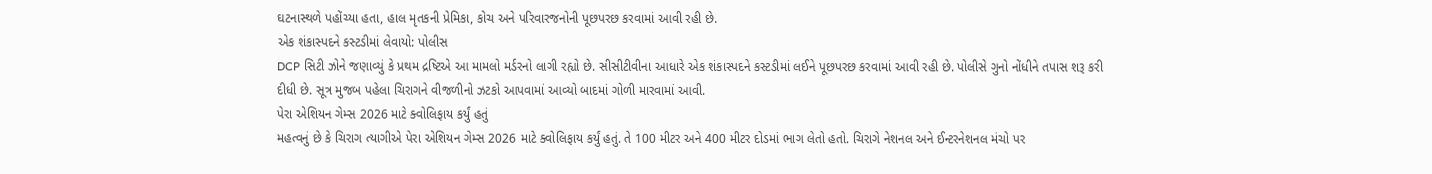ઘટનાસ્થળે પહોંચ્યા હતા, હાલ મૃતકની પ્રેમિકા, કોચ અને પરિવારજનોની પૂછપરછ કરવામાં આવી રહી છે.
એક શંકાસ્પદને કસ્ટડીમાં લેવાયો: પોલીસ
DCP સિટી ઝોને જણાવ્યું કે પ્રથમ દ્રષ્ટિએ આ મામલો મર્ડરનો લાગી રહ્યો છે. સીસીટીવીના આધારે એક શંકાસ્પદને કસ્ટડીમાં લઈને પૂછપરછ કરવામાં આવી રહી છે. પોલીસે ગુનો નોંધીને તપાસ શરૂ કરી દીધી છે. સૂત્ર મુજબ પહેલા ચિરાગને વીજળીનો ઝટકો આપવામાં આવ્યો બાદમાં ગોળી મારવામાં આવી.
પેરા એશિયન ગેમ્સ 2026 માટે ક્વોલિફાય કર્યું હતું
મહત્વનું છે કે ચિરાગ ત્યાગીએ પેરા એશિયન ગેમ્સ 2026 માટે ક્વોલિફાય કર્યું હતું. તે 100 મીટર અને 400 મીટર દોડમાં ભાગ લેતો હતો. ચિરાગે નેશનલ અને ઈન્ટરનેશનલ મંચો પર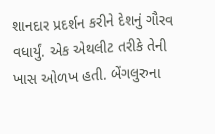શાનદાર પ્રદર્શન કરીને દેશનું ગૌરવ વધાર્યું. એક એથલીટ તરીકે તેની ખાસ ઓળખ હતી. બેંગલુરુના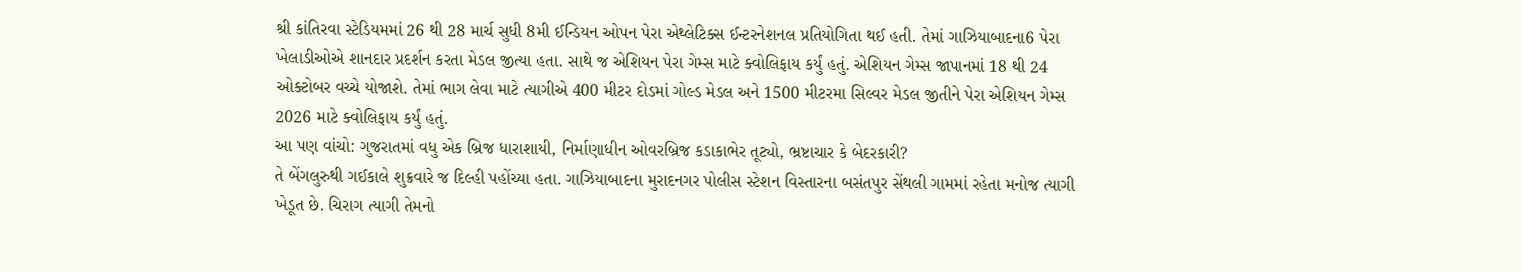શ્રી કાંતિરવા સ્ટેડિયમમાં 26 થી 28 માર્ચ સુધી 8મી ઈન્ડિયન ઓપન પેરા એથ્લેટિક્સ ઈન્ટરનેશનલ પ્રતિયોગિતા થઈ હતી. તેમાં ગાઝિયાબાદના6 પેરા ખેલાડીઓએ શાનદાર પ્રદર્શન કરતા મેડલ જીત્યા હતા. સાથે જ એશિયન પેરા ગેમ્સ માટે ક્વોલિફાય કર્યું હતું. એશિયન ગેમ્સ જાપાનમાં 18 થી 24 ઓક્ટોબર વચ્ચે યોજાશે. તેમાં ભાગ લેવા માટે ત્યાગીએ 400 મીટર દોડમાં ગોલ્ડ મેડલ અને 1500 મીટરમા સિલ્વર મેડલ જીતીને પેરા એશિયન ગેમ્સ 2026 માટે ક્વોલિફાય કર્યું હતું.
આ પણ વાંચો: ગુજરાતમાં વધુ એક બ્રિજ ધારાશાયી, નિર્માણાધીન ઓવરબ્રિજ કડાકાભેર તૂટ્યો, ભ્રષ્ટાચાર કે બેદરકારી?
તે બેંગલુરુથી ગઈકાલે શુક્રવારે જ દિલ્હી પહોંચ્યા હતા. ગાઝિયાબાદના મુરાદનગર પોલીસ સ્ટેશન વિસ્તારના બસંતપુર સેંથલી ગામમાં રહેતા મનોજ ત્યાગી ખેડૂત છે. ચિરાગ ત્યાગી તેમનો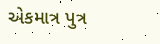એકમાત્ર પુત્ર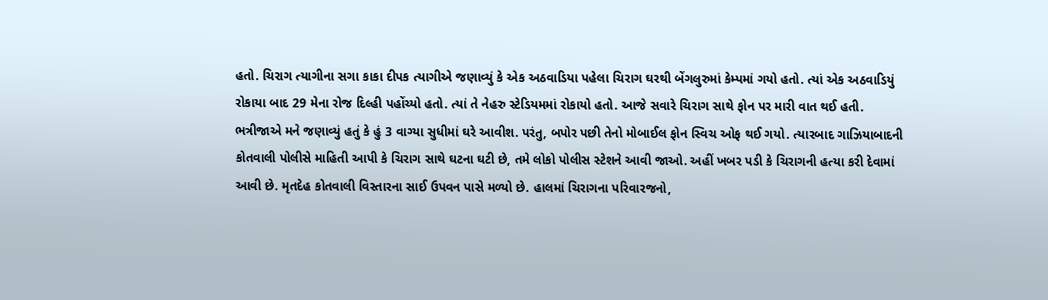હતો. ચિરાગ ત્યાગીના સગા કાકા દીપક ત્યાગીએ જણાવ્યું કે એક અઠવાડિયા પહેલા ચિરાગ ઘરથી બેંગલુરુમાં કેમ્પમાં ગયો હતો. ત્યાં એક અઠવાડિયું રોકાયા બાદ 29 મેના રોજ દિલ્હી પહોંચ્યો હતો. ત્યાં તે નેહરુ સ્ટેડિયમમાં રોકાયો હતો. આજે સવારે ચિરાગ સાથે ફોન પર મારી વાત થઈ હતી. ભત્રીજાએ મને જણાવ્યું હતું કે હું 3 વાગ્યા સુધીમાં ઘરે આવીશ. પરંતુ, બપોર પછી તેનો મોબાઈલ ફોન સ્વિચ ઓફ થઈ ગયો. ત્યારબાદ ગાઝિયાબાદની કોતવાલી પોલીસે માહિતી આપી કે ચિરાગ સાથે ઘટના ઘટી છે, તમે લોકો પોલીસ સ્ટેશને આવી જાઓ. અહીં ખબર પડી કે ચિરાગની હત્યા કરી દેવામાં આવી છે. મૃતદેહ કોતવાલી વિસ્તારના સાઈ ઉપવન પાસે મળ્યો છે. હાલમાં ચિરાગના પરિવારજનો,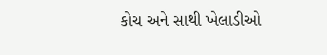કોચ અને સાથી ખેલાડીઓ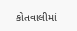કોતવાલીમાં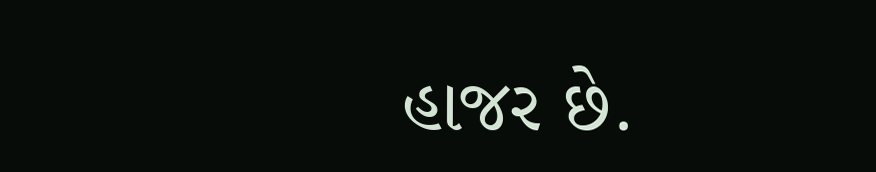હાજર છે.